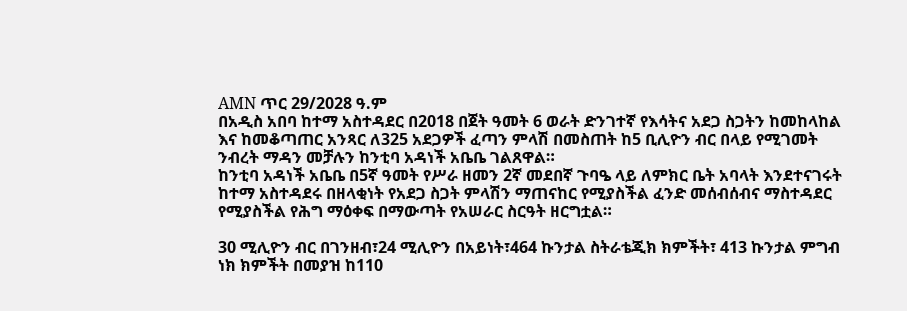AMN ጥር 29/2028 ዓ.ም
በአዲስ አበባ ከተማ አስተዳደር በ2018 በጀት ዓመት 6 ወራት ድንገተኛ የእሳትና አደጋ ስጋትን ከመከላከል እና ከመቆጣጠር አንጻር ለ325 አደጋዎች ፈጣን ምላሽ በመስጠት ከ5 ቢሊዮን ብር በላይ የሚገመት ንብረት ማዳን መቻሉን ከንቲባ አዳነች አቤቤ ገልጸዋል።
ከንቲባ አዳነች አቤቤ በ5ኛ ዓመት የሥራ ዘመን 2ኛ መደበኛ ጉባዔ ላይ ለምክር ቤት አባላት እንደተናገሩት ከተማ አስተዳደሩ በዘላቂነት የአደጋ ስጋት ምላሽን ማጠናከር የሚያስችል ፈንድ መሰብሰብና ማስተዳደር የሚያስችል የሕግ ማዕቀፍ በማውጣት የአሠራር ስርዓት ዘርግቷል።

30 ሚሊዮን ብር በገንዘብ፣24 ሚሊዮን በአይነት፣464 ኩንታል ስትራቴጂክ ክምችት፣ 413 ኩንታል ምግብ ነክ ክምችት በመያዝ ከ110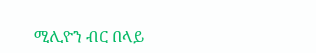ሚሊዮን ብር በላይ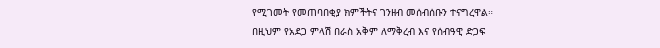የሚገመት የመጠባበቂያ ክምችትና ገንዘብ መሰብሰቡን ተናግረዋል።
በዚህም የአደጋ ምላሽ በራስ አቅም ለማቅረብ እና የሰብዓዊ ድጋፍ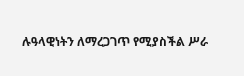ሉዓላዊነትን ለማረጋገጥ የሚያስችል ሥራ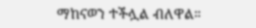ማከናወን ተችሏል ብለዋል።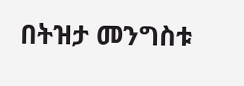በትዝታ መንግስቱ